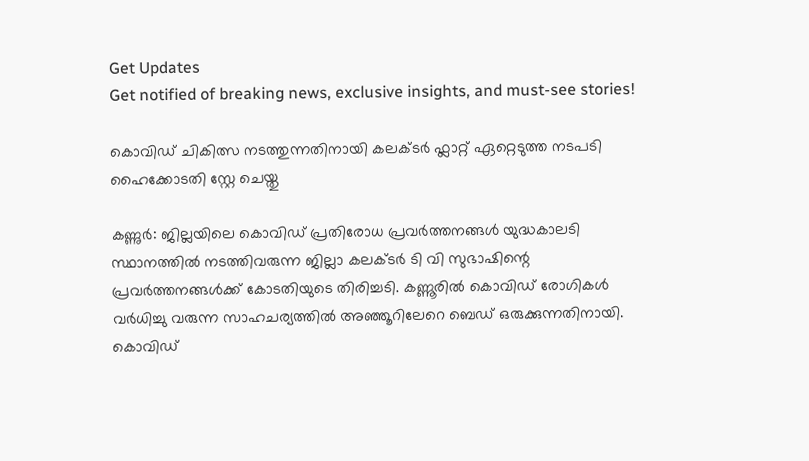Get Updates
Get notified of breaking news, exclusive insights, and must-see stories!

കൊവിഡ് ചികിത്സ നടത്തുന്നതിനായി കലക്ടർ ഫ്ലാറ്റ് ഏറ്റെടുത്ത നടപടി ഹൈക്കോടതി സ്റ്റേ ചെയ്തു

കണ്ണുർ: ജില്ലയിലെ കൊവിഡ് പ്രതിരോധ പ്രവർത്തനങ്ങൾ യുദ്ധകാലടി സ്ഥാനത്തിൽ നടത്തിവരുന്ന ജില്ലാ കലക്ടർ ടി വി സുഭാഷിന്റെ പ്രവർത്തനങ്ങൾക്ക് കോടതിയുടെ തിരിച്ചടി. കണ്ണൂരിൽ കൊവിഡ് രോഗികൾ വർധിച്ചു വരുന്ന സാഹചര്യത്തിൽ അഞ്ഞൂറിലേറെ ബെഡ് ഒരുക്കുന്നതിനായി. കൊവിഡ്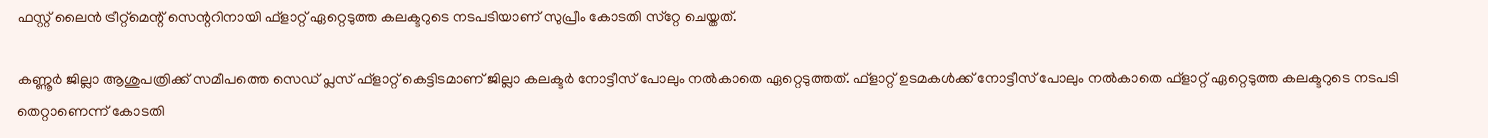ഫസ്റ്റ് ലൈന്‍ ട്രീറ്റ്‌മെന്റ് സെന്ററിനായി ഫ്ളാറ്റ് ഏറ്റെടുത്ത കലക്ടറുടെ നടപടിയാണ് സുപ്രീം കോടതി സ്‌റ്റേ ചെയ്തത്.

കണ്ണൂര്‍ ജില്ലാ ആശുപത്രിക്ക് സമീപത്തെ സെഡ് പ്ലസ് ഫ്ളാറ്റ് കെട്ടിടമാണ് ജില്ലാ കലക്ടര്‍ നോട്ടീസ് പോലും നൽകാതെ ഏറ്റെടുത്തത്. ഫ്ളാറ്റ് ഉടമകൾക്ക് നോട്ടീസ് പോലും നൽകാതെ ഫ്ളാറ്റ് ഏറ്റെടുത്ത കലക്ടറുടെ നടപടി തെറ്റാണെന്ന് കോടതി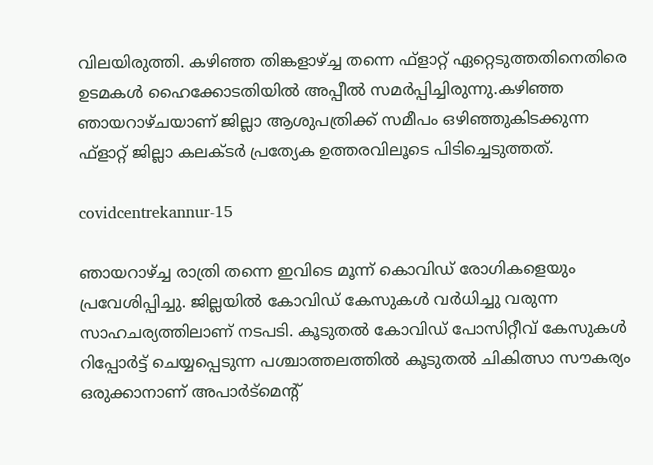വിലയിരുത്തി. കഴിഞ്ഞ തിങ്കളാഴ്ച്ച തന്നെ ഫ്ളാറ്റ് ഏറ്റെടുത്തതിനെതിരെ ഉടമകൾ ഹൈക്കോടതിയിൽ അപ്പീൽ സമർപ്പിച്ചിരുന്നു.കഴിഞ്ഞ ഞായറാഴ്ചയാണ് ജില്ലാ ആശുപത്രിക്ക് സമീപം ഒഴിഞ്ഞുകിടക്കുന്ന ഫ്ളാറ്റ് ജില്ലാ കലക്ടർ പ്രത്യേക ഉത്തരവിലൂടെ പിടിച്ചെടുത്തത്.

covidcentrekannur-15

ഞായറാഴ്ച്ച രാത്രി തന്നെ ഇവിടെ മൂന്ന് കൊവിഡ് രോഗികളെയും പ്രവേശിപ്പിച്ചു. ജില്ലയില്‍ കോവിഡ് കേസുകള്‍ വര്‍ധിച്ചു വരുന്ന സാഹചര്യത്തിലാണ് നടപടി. കൂടുതല്‍ കോവിഡ് പോസിറ്റീവ് കേസുകള്‍ റിപ്പോര്‍ട്ട് ചെയ്യപ്പെടുന്ന പശ്ചാത്തലത്തില്‍ കൂടുതല്‍ ചികിത്സാ സൗകര്യം ഒരുക്കാനാണ് അപാര്‍ട്‌മെന്റ്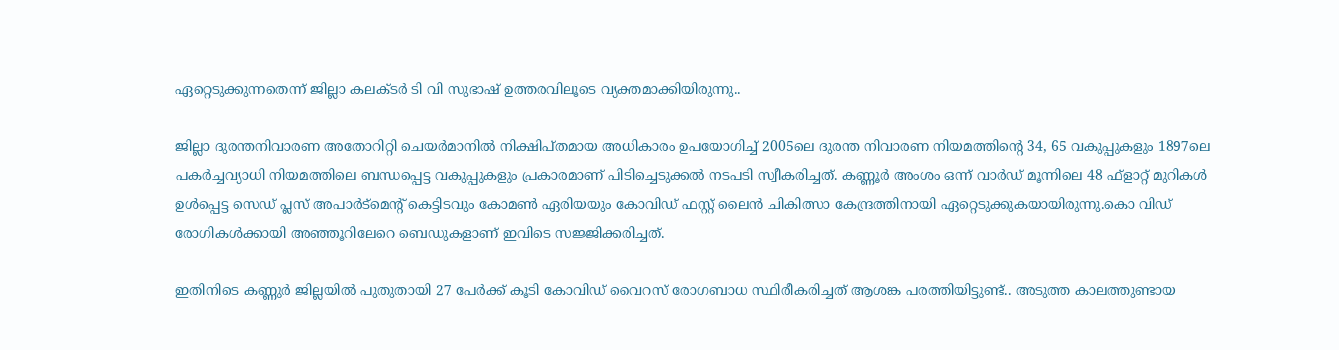ഏറ്റെടുക്കുന്നതെന്ന് ജില്ലാ കലക്ടര്‍ ടി വി സുഭാഷ് ഉത്തരവിലൂടെ വ്യക്തമാക്കിയിരുന്നു..

ജില്ലാ ദുരന്തനിവാരണ അതോറിറ്റി ചെയര്‍മാനില്‍ നിക്ഷിപ്തമായ അധികാരം ഉപയോഗിച്ച് 2005ലെ ദുരന്ത നിവാരണ നിയമത്തിന്റെ 34, 65 വകുപ്പുകളും 1897ലെ പകര്‍ച്ചവ്യാധി നിയമത്തിലെ ബന്ധപ്പെട്ട വകുപ്പുകളും പ്രകാരമാണ് പിടിച്ചെടുക്കൽ നടപടി സ്വീകരിച്ചത്. കണ്ണൂര്‍ അംശം ഒന്ന് വാര്‍ഡ് മൂന്നിലെ 48 ഫ്‌ളാറ്റ് മുറികള്‍ ഉള്‍പ്പെട്ട സെഡ് പ്ലസ് അപാര്‍ട്‌മെന്റ് കെട്ടിടവും കോമണ്‍ ഏരിയയും കോവിഡ് ഫസ്റ്റ് ലൈന്‍ ചികിത്സാ കേന്ദ്രത്തിനായി ഏറ്റെടുക്കുകയായിരുന്നു.കൊ വിഡ് രോഗികൾക്കായി അഞ്ഞൂറിലേറെ ബെഡുകളാണ് ഇവിടെ സജ്ജിക്കരിച്ചത്.

ഇതിനിടെ കണ്ണുർ ജില്ലയിൽ പുതുതായി 27 പേര്‍ക്ക് കൂടി കോവിഡ് വൈറസ് രോഗബാധ സ്ഥിരീകരിച്ചത് ആശങ്ക പരത്തിയിട്ടുണ്ട്.. അടുത്ത കാലത്തുണ്ടായ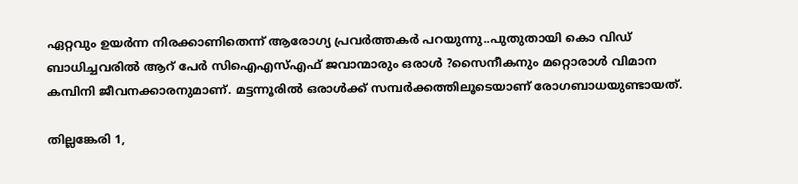ഏറ്റവും ഉയർന്ന നിരക്കാണിതെന്ന് ആരോഗ്യ പ്രവർത്തകർ പറയുന്നു..പുതുതായി കൊ വിഡ് ബാധിച്ചവരിൽ ആറ് പേര്‍ സിഐഎസ്എഫ് ജവാന്മാരും ഒരാള്‍ ?സൈനീകനും മറ്റൊരാള്‍ വിമാന കമ്പിനി ജീവനക്കാരനുമാണ്. മട്ടന്നൂരില്‍ ഒരാള്‍ക്ക് സമ്പര്‍ക്കത്തിലൂടെയാണ് രോഗബാധയുണ്ടായത്.

തില്ലങ്കേരി 1,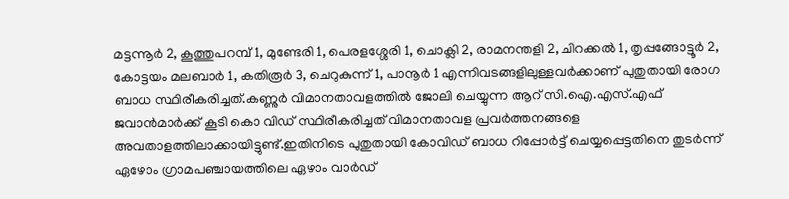മട്ടന്നൂര്‍ 2, കൂത്തുപറമ്പ് 1, മുണ്ടേരി 1, പെരളശ്ശേരി 1, ചൊക്ലി 2, രാമനന്തളി 2, ചിറക്കല്‍ 1, തൃപ്പങ്ങോട്ടൂര്‍ 2, കോട്ടയം മലബാര്‍ 1, കതിരൂര്‍ 3, ചെറുകുന്ന് 1, പാനൂര്‍ 1 എന്നിവടങ്ങളിലുള്ളവർക്കാണ് പുതുതായി രോഗ ബാധ സ്ഥിരീകരിച്ചത്.കണ്ണുർ വിമാനതാവളത്തിൽ ജോലി ചെയ്യുന്ന ആറ് സി.ഐ.എസ്.എഫ് ജവാൻമാർക്ക് കൂടി കൊ വിഡ് സ്ഥിരീകരിച്ചത് വിമാനതാവള പ്രവർത്തനങ്ങളെ അവതാളത്തിലാക്കായിട്ടുണ്ട്.ഇതിനിടെ പുതുതായി കോവിഡ് ബാധ റിപ്പോര്‍ട്ട് ചെയ്യപ്പെട്ടതിനെ തുടര്‍ന്ന് ഏഴോം ഗ്രാമപഞ്ചായത്തിലെ ഏഴാം വാര്‍ഡ്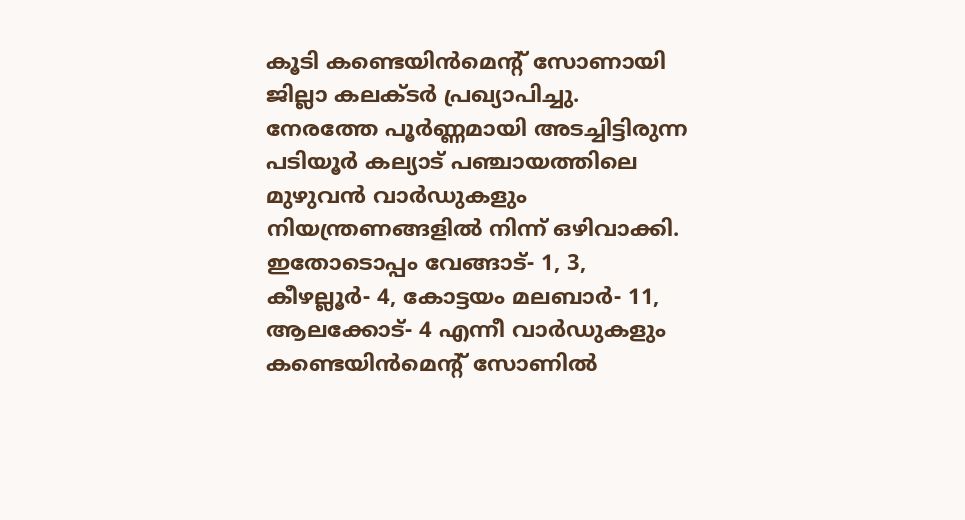കൂടി കണ്ടെയിന്‍മെന്റ് സോണായി ജില്ലാ കലക്ടര്‍ പ്രഖ്യാപിച്ചു. നേരത്തേ പൂര്‍ണ്ണമായി അടച്ചിട്ടിരുന്ന പടിയൂര്‍ കല്യാട് പഞ്ചായത്തിലെ മുഴുവന്‍ വാര്‍ഡുകളും നിയന്ത്രണങ്ങളില്‍ നിന്ന് ഒഴിവാക്കി. ഇതോടൊപ്പം വേങ്ങാട്- 1, 3, കീഴല്ലൂര്‍- 4, കോട്ടയം മലബാര്‍- 11, ആലക്കോട്- 4 എന്നീ വാര്‍ഡുകളും കണ്ടെയിന്‍മെന്റ് സോണില്‍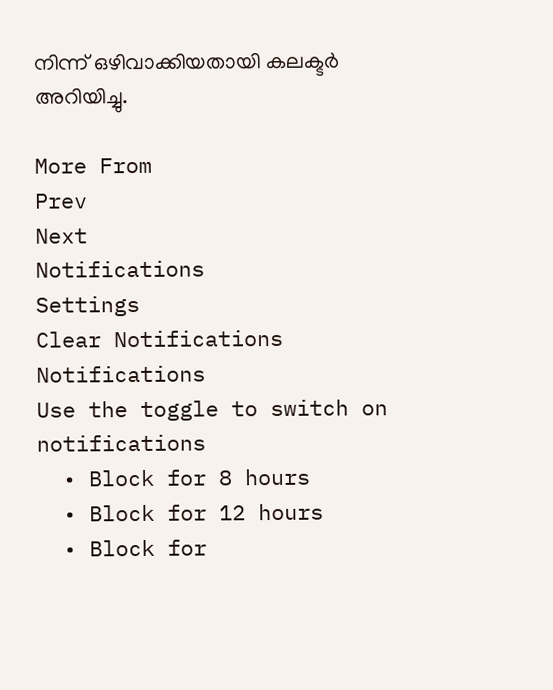നിന്ന് ഒഴിവാക്കിയതായി കലക്ടർ അറിയിച്ചു.

More From
Prev
Next
Notifications
Settings
Clear Notifications
Notifications
Use the toggle to switch on notifications
  • Block for 8 hours
  • Block for 12 hours
  • Block for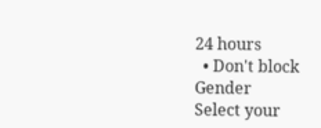24 hours
  • Don't block
Gender
Select your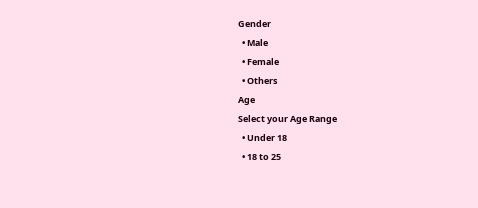Gender
  • Male
  • Female
  • Others
Age
Select your Age Range
  • Under 18
  • 18 to 25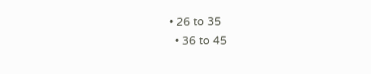• 26 to 35
  • 36 to 45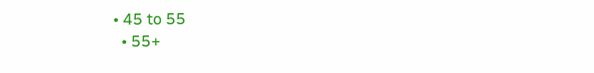• 45 to 55
  • 55+